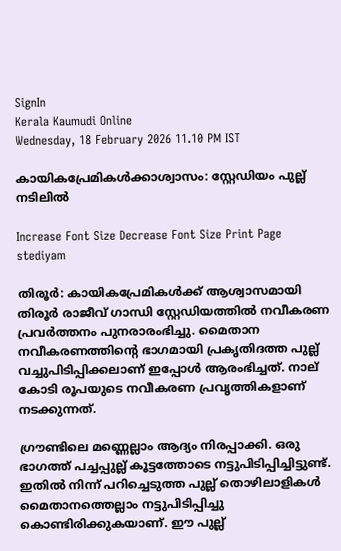SignIn
Kerala Kaumudi Online
Wednesday, 18 February 2026 11.10 PM IST

കായികപ്രേമികൾക്കാശ്വാസം: സ്റ്റേഡിയം പുല്ല് നടിലിൽ

Increase Font Size Decrease Font Size Print Page
stediyam

തിരൂർ: കായികപ്രേമികൾക്ക് ആശ്വാസമായി തിരൂർ രാജീവ് ഗാന്ധി സ്റ്റേഡിയത്തിൽ നവീകരണ പ്രവർത്തനം പുനരാരംഭിച്ചു. മൈതാന നവീകരണത്തിന്റെ ഭാഗമായി പ്രകൃതിദത്ത പുല്ല് വച്ചുപിടിപ്പിക്കലാണ് ഇപ്പോൾ ആരംഭിച്ചത്. നാല് കോടി രൂപയുടെ നവീകരണ പ്രവൃത്തികളാണ് നടക്കുന്നത്.

ഗ്രൗണ്ടിലെ മണ്ണെല്ലാം ആദ്യം നിരപ്പാക്കി. ഒരു ഭാഗത്ത് പച്ചപ്പുല്ല് കൂട്ടത്തോടെ നട്ടുപിടിപ്പിച്ചിട്ടുണ്ട്. ഇതിൽ നിന്ന് പറിച്ചെടുത്ത പുല്ല് തൊഴിലാളികൾ മൈതാനത്തെല്ലാം നട്ടുപിടിപ്പിച്ചു കൊണ്ടിരിക്കുകയാണ്. ഈ പുല്ല്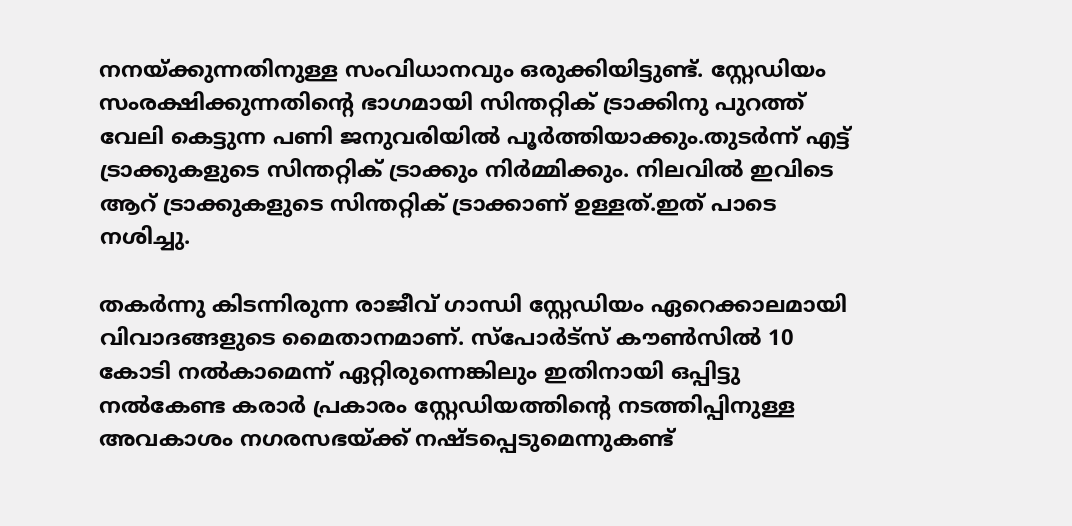നനയ്ക്കുന്നതിനുള്ള സംവിധാനവും ഒരുക്കിയിട്ടുണ്ട്. സ്റ്റേഡിയം സംരക്ഷിക്കുന്നതിന്റെ ഭാഗമായി സിന്തറ്റിക് ട്രാക്കിനു പുറത്ത് വേലി കെട്ടുന്ന പണി ജനുവരിയിൽ പൂർത്തിയാക്കും.തുടർന്ന് എട്ട് ട്രാക്കുകളുടെ സിന്തറ്റിക് ട്രാക്കും നിർമ്മിക്കും. നിലവിൽ ഇവിടെ ആറ് ട്രാക്കുകളുടെ സിന്തറ്റിക് ട്രാക്കാണ് ഉള്ളത്.ഇത് പാടെ നശിച്ചു.

തകർന്നു കിടന്നിരുന്ന രാജീവ് ഗാന്ധി ‌സ്റ്റേഡിയം ഏറെക്കാലമായി വിവാദങ്ങളുടെ മൈതാനമാണ്. സ്പോർട്സ് കൗൺസിൽ 10 കോടി നൽകാമെന്ന് ഏറ്റിരുന്നെങ്കിലും ഇതിനായി ഒപ്പിട്ടു നൽകേണ്ട കരാർ പ്രകാരം ‌സ്റ്റേഡിയത്തിന്റെ നടത്തിപ്പിനുള്ള അവകാശം നഗരസഭയ്ക്ക് നഷ്‌ടപ്പെടുമെന്നുകണ്ട്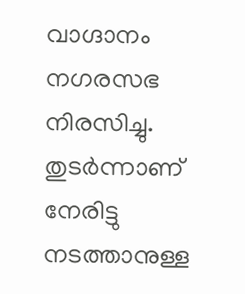വാഗ്ദാനം നഗരസഭ നിരസിച്ചു. തുടർന്നാണ് നേരിട്ടു നടത്താനുള്ള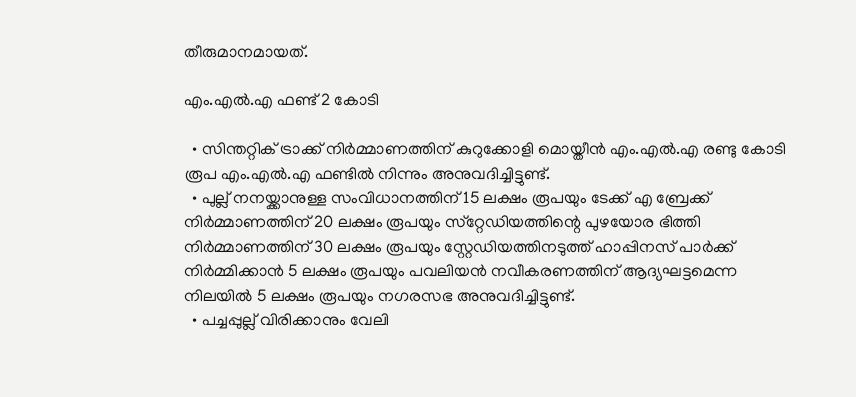തീരുമാനമായത്.

എം.എൽ.എ ഫണ്ട് 2 കോടി

  • സിന്തറ്റിക് ട്രാക്ക് നിർമ്മാണത്തിന് കുറുക്കോളി മൊയ്തീൻ എം.എൽ.എ രണ്ടു കോടി രൂപ എം.എൽ.എ ഫണ്ടിൽ നിന്നും അനുവദിച്ചിട്ടുണ്ട്.
  • പുല്ല് നനയ്ക്കാനുള്ള സംവിധാനത്തിന് 15 ലക്ഷം രൂപയും ടേക്ക് എ ബ്രേക്ക് നിർമ്മാണത്തിന് 20 ലക്ഷം രൂപയും സ്‌റ്റേഡിയത്തിന്റെ പുഴയോര ഭിത്തി നിർമ്മാണത്തിന് 30 ലക്ഷം രൂപയും സ്റ്റേഡിയത്തിനടുത്ത് ഹാപ്പിനസ് പാർക്ക് നിർമ്മിക്കാൻ 5 ലക്ഷം രൂപയും പവലിയൻ നവീകരണത്തിന് ആദ്യഘട്ടമെന്ന നിലയിൽ 5 ലക്ഷം രൂപയും നഗരസഭ അനുവദിച്ചിട്ടുണ്ട്.
  • പച്ചപ്പുല്ല് വിരിക്കാനും വേലി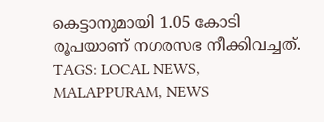കെട്ടാനുമായി 1.05 കോടി രൂപയാണ് നഗരസഭ നീക്കിവച്ചത്.
TAGS: LOCAL NEWS, MALAPPURAM, NEWS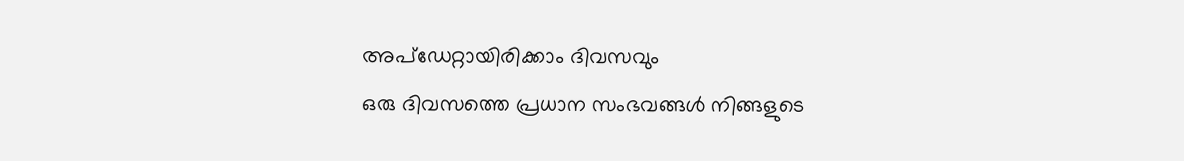അപ്ഡേറ്റായിരിക്കാം ദിവസവും
ഒരു ദിവസത്തെ പ്രധാന സംഭവങ്ങൾ നിങ്ങളുടെ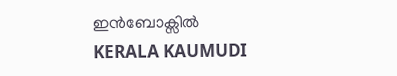ഇൻബോക്സിൽ
KERALA KAUMUDI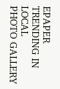EPAPER
TRENDING IN LOCAL
PHOTO GALLERY